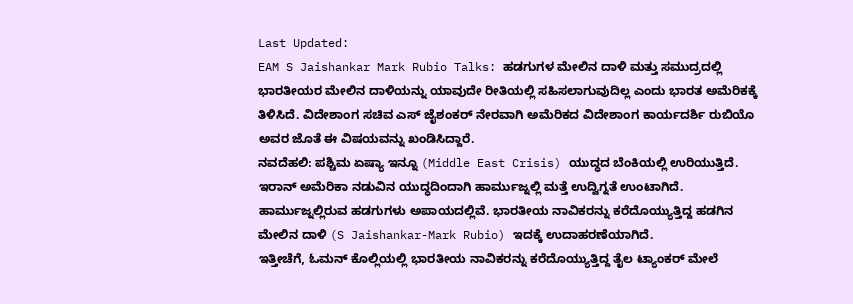Last Updated:
EAM S Jaishankar Mark Rubio Talks: ಹಡಗುಗಳ ಮೇಲಿನ ದಾಳಿ ಮತ್ತು ಸಮುದ್ರದಲ್ಲಿ ಭಾರತೀಯರ ಮೇಲಿನ ದಾಳಿಯನ್ನು ಯಾವುದೇ ರೀತಿಯಲ್ಲಿ ಸಹಿಸಲಾಗುವುದಿಲ್ಲ ಎಂದು ಭಾರತ ಅಮೆರಿಕಕ್ಕೆ ತಿಳಿಸಿದೆ. ವಿದೇಶಾಂಗ ಸಚಿವ ಎಸ್ ಜೈಶಂಕರ್ ನೇರವಾಗಿ ಅಮೆರಿಕದ ವಿದೇಶಾಂಗ ಕಾರ್ಯದರ್ಶಿ ರುಬಿಯೊ ಅವರ ಜೊತೆ ಈ ವಿಷಯವನ್ನು ಖಂಡಿಸಿದ್ದಾರೆ.
ನವದೆಹಲಿ: ಪಶ್ಚಿಮ ಏಷ್ಯಾ ಇನ್ನೂ (Middle East Crisis) ಯುದ್ಧದ ಬೆಂಕಿಯಲ್ಲಿ ಉರಿಯುತ್ತಿದೆ. ಇರಾನ್ ಅಮೆರಿಕಾ ನಡುವಿನ ಯುದ್ಧದಿಂದಾಗಿ ಹಾರ್ಮುಜ್ನಲ್ಲಿ ಮತ್ತೆ ಉದ್ವಿಗ್ನತೆ ಉಂಟಾಗಿದೆ. ಹಾರ್ಮುಜ್ನಲ್ಲಿರುವ ಹಡಗುಗಳು ಅಪಾಯದಲ್ಲಿವೆ. ಭಾರತೀಯ ನಾವಿಕರನ್ನು ಕರೆದೊಯ್ಯುತ್ತಿದ್ದ ಹಡಗಿನ ಮೇಲಿನ ದಾಳಿ (S Jaishankar-Mark Rubio) ಇದಕ್ಕೆ ಉದಾಹರಣೆಯಾಗಿದೆ.
ಇತ್ತೀಚೆಗೆ, ಓಮನ್ ಕೊಲ್ಲಿಯಲ್ಲಿ ಭಾರತೀಯ ನಾವಿಕರನ್ನು ಕರೆದೊಯ್ಯುತ್ತಿದ್ದ ತೈಲ ಟ್ಯಾಂಕರ್ ಮೇಲೆ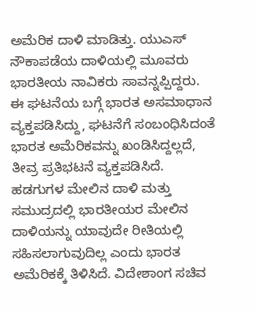ಅಮೆರಿಕ ದಾಳಿ ಮಾಡಿತ್ತು. ಯುಎಸ್ ನೌಕಾಪಡೆಯ ದಾಳಿಯಲ್ಲಿ ಮೂವರು ಭಾರತೀಯ ನಾವಿಕರು ಸಾವನ್ನಪ್ಪಿದ್ದರು. ಈ ಘಟನೆಯ ಬಗ್ಗೆ ಭಾರತ ಅಸಮಾಧಾನ ವ್ಯಕ್ತಪಡಿಸಿದ್ದು, ಘಟನೆಗೆ ಸಂಬಂಧಿಸಿದಂತೆ ಭಾರತ ಅಮೆರಿಕವನ್ನು ಖಂಡಿಸಿದ್ದಲ್ಲದೆ, ತೀವ್ರ ಪ್ರತಿಭಟನೆ ವ್ಯಕ್ತಪಡಿಸಿದೆ. ಹಡಗುಗಳ ಮೇಲಿನ ದಾಳಿ ಮತ್ತು ಸಮುದ್ರದಲ್ಲಿ ಭಾರತೀಯರ ಮೇಲಿನ ದಾಳಿಯನ್ನು ಯಾವುದೇ ರೀತಿಯಲ್ಲಿ ಸಹಿಸಲಾಗುವುದಿಲ್ಲ ಎಂದು ಭಾರತ ಅಮೆರಿಕಕ್ಕೆ ತಿಳಿಸಿದೆ. ವಿದೇಶಾಂಗ ಸಚಿವ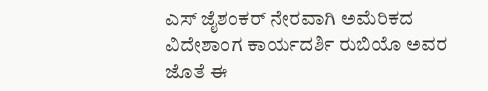ಎಸ್ ಜೈಶಂಕರ್ ನೇರವಾಗಿ ಅಮೆರಿಕದ ವಿದೇಶಾಂಗ ಕಾರ್ಯದರ್ಶಿ ರುಬಿಯೊ ಅವರ ಜೊತೆ ಈ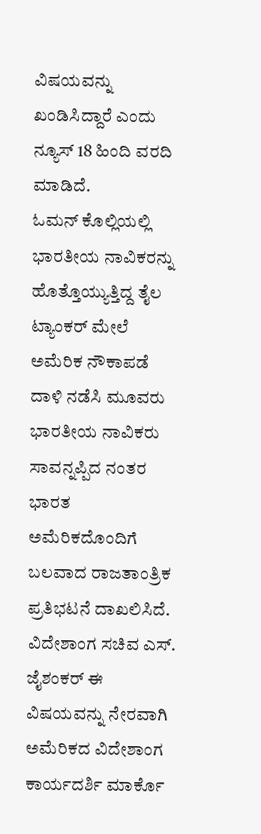ವಿಷಯವನ್ನು ಖಂಡಿಸಿದ್ದಾರೆ ಎಂದು ನ್ಯೂಸ್ 18 ಹಿಂದಿ ವರದಿ ಮಾಡಿದೆ.
ಓಮನ್ ಕೊಲ್ಲಿಯಲ್ಲಿ ಭಾರತೀಯ ನಾವಿಕರನ್ನು ಹೊತ್ತೊಯ್ಯುತ್ತಿದ್ದ ತೈಲ ಟ್ಯಾಂಕರ್ ಮೇಲೆ ಅಮೆರಿಕ ನೌಕಾಪಡೆ ದಾಳಿ ನಡೆಸಿ ಮೂವರು ಭಾರತೀಯ ನಾವಿಕರು ಸಾವನ್ನಪ್ಪಿದ ನಂತರ ಭಾರತ ಅಮೆರಿಕದೊಂದಿಗೆ ಬಲವಾದ ರಾಜತಾಂತ್ರಿಕ ಪ್ರತಿಭಟನೆ ದಾಖಲಿಸಿದೆ. ವಿದೇಶಾಂಗ ಸಚಿವ ಎಸ್. ಜೈಶಂಕರ್ ಈ ವಿಷಯವನ್ನು ನೇರವಾಗಿ ಅಮೆರಿಕದ ವಿದೇಶಾಂಗ ಕಾರ್ಯದರ್ಶಿ ಮಾರ್ಕೊ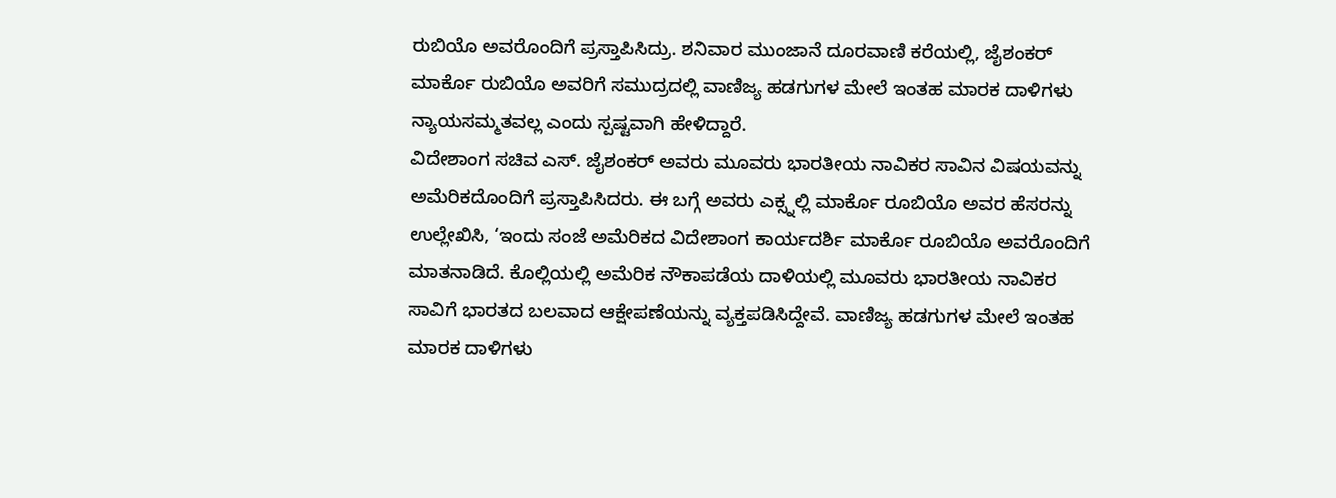ರುಬಿಯೊ ಅವರೊಂದಿಗೆ ಪ್ರಸ್ತಾಪಿಸಿದ್ರು. ಶನಿವಾರ ಮುಂಜಾನೆ ದೂರವಾಣಿ ಕರೆಯಲ್ಲಿ, ಜೈಶಂಕರ್ ಮಾರ್ಕೊ ರುಬಿಯೊ ಅವರಿಗೆ ಸಮುದ್ರದಲ್ಲಿ ವಾಣಿಜ್ಯ ಹಡಗುಗಳ ಮೇಲೆ ಇಂತಹ ಮಾರಕ ದಾಳಿಗಳು ನ್ಯಾಯಸಮ್ಮತವಲ್ಲ ಎಂದು ಸ್ಪಷ್ಟವಾಗಿ ಹೇಳಿದ್ದಾರೆ.
ವಿದೇಶಾಂಗ ಸಚಿವ ಎಸ್. ಜೈಶಂಕರ್ ಅವರು ಮೂವರು ಭಾರತೀಯ ನಾವಿಕರ ಸಾವಿನ ವಿಷಯವನ್ನು ಅಮೆರಿಕದೊಂದಿಗೆ ಪ್ರಸ್ತಾಪಿಸಿದರು. ಈ ಬಗ್ಗೆ ಅವರು ಎಕ್ಸ್ನಲ್ಲಿ ಮಾರ್ಕೊ ರೂಬಿಯೊ ಅವರ ಹೆಸರನ್ನು ಉಲ್ಲೇಖಿಸಿ, ‘ಇಂದು ಸಂಜೆ ಅಮೆರಿಕದ ವಿದೇಶಾಂಗ ಕಾರ್ಯದರ್ಶಿ ಮಾರ್ಕೊ ರೂಬಿಯೊ ಅವರೊಂದಿಗೆ ಮಾತನಾಡಿದೆ. ಕೊಲ್ಲಿಯಲ್ಲಿ ಅಮೆರಿಕ ನೌಕಾಪಡೆಯ ದಾಳಿಯಲ್ಲಿ ಮೂವರು ಭಾರತೀಯ ನಾವಿಕರ ಸಾವಿಗೆ ಭಾರತದ ಬಲವಾದ ಆಕ್ಷೇಪಣೆಯನ್ನು ವ್ಯಕ್ತಪಡಿಸಿದ್ದೇವೆ. ವಾಣಿಜ್ಯ ಹಡಗುಗಳ ಮೇಲೆ ಇಂತಹ ಮಾರಕ ದಾಳಿಗಳು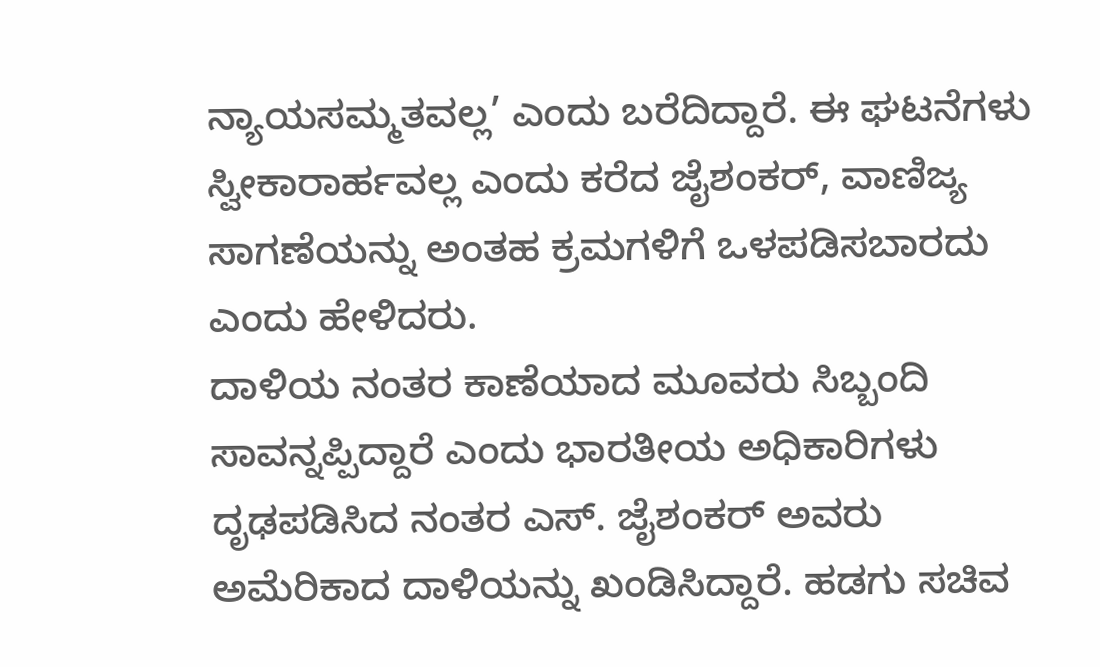ನ್ಯಾಯಸಮ್ಮತವಲ್ಲ’ ಎಂದು ಬರೆದಿದ್ದಾರೆ. ಈ ಘಟನೆಗಳು ಸ್ವೀಕಾರಾರ್ಹವಲ್ಲ ಎಂದು ಕರೆದ ಜೈಶಂಕರ್, ವಾಣಿಜ್ಯ ಸಾಗಣೆಯನ್ನು ಅಂತಹ ಕ್ರಮಗಳಿಗೆ ಒಳಪಡಿಸಬಾರದು ಎಂದು ಹೇಳಿದರು.
ದಾಳಿಯ ನಂತರ ಕಾಣೆಯಾದ ಮೂವರು ಸಿಬ್ಬಂದಿ ಸಾವನ್ನಪ್ಪಿದ್ದಾರೆ ಎಂದು ಭಾರತೀಯ ಅಧಿಕಾರಿಗಳು ದೃಢಪಡಿಸಿದ ನಂತರ ಎಸ್. ಜೈಶಂಕರ್ ಅವರು ಅಮೆರಿಕಾದ ದಾಳಿಯನ್ನು ಖಂಡಿಸಿದ್ದಾರೆ. ಹಡಗು ಸಚಿವ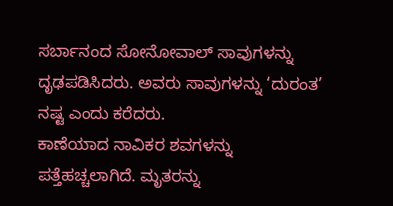ಸರ್ಬಾನಂದ ಸೋನೋವಾಲ್ ಸಾವುಗಳನ್ನು ದೃಢಪಡಿಸಿದರು. ಅವರು ಸಾವುಗಳನ್ನು ‘ದುರಂತ’ ನಷ್ಟ ಎಂದು ಕರೆದರು.
ಕಾಣೆಯಾದ ನಾವಿಕರ ಶವಗಳನ್ನು ಪತ್ತೆಹಚ್ಚಲಾಗಿದೆ. ಮೃತರನ್ನು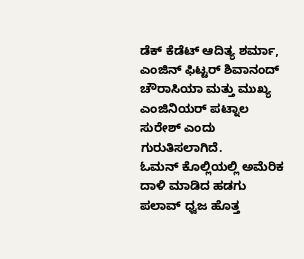ಡೆಕ್ ಕೆಡೆಟ್ ಆದಿತ್ಯ ಶರ್ಮಾ, ಎಂಜಿನ್ ಫಿಟ್ಟರ್ ಶಿವಾನಂದ್ ಚೌರಾಸಿಯಾ ಮತ್ತು ಮುಖ್ಯ ಎಂಜಿನಿಯರ್ ಪಟ್ನಾಲ ಸುರೇಶ್ ಎಂದು ಗುರುತಿಸಲಾಗಿದೆ.
ಓಮನ್ ಕೊಲ್ಲಿಯಲ್ಲಿ ಅಮೆರಿಕ ದಾಳಿ ಮಾಡಿದ ಹಡಗು ಪಲಾವ್ ಧ್ವಜ ಹೊತ್ತ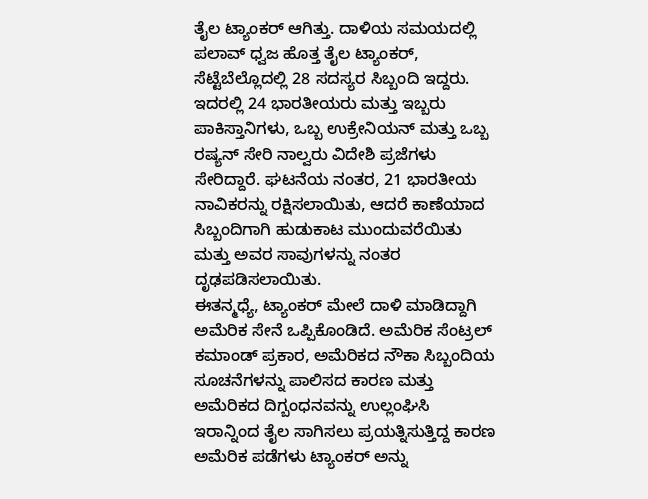ತೈಲ ಟ್ಯಾಂಕರ್ ಆಗಿತ್ತು. ದಾಳಿಯ ಸಮಯದಲ್ಲಿ ಪಲಾವ್ ಧ್ವಜ ಹೊತ್ತ ತೈಲ ಟ್ಯಾಂಕರ್, ಸೆಟ್ಟೆಬೆಲ್ಲೊದಲ್ಲಿ 28 ಸದಸ್ಯರ ಸಿಬ್ಬಂದಿ ಇದ್ದರು. ಇದರಲ್ಲಿ 24 ಭಾರತೀಯರು ಮತ್ತು ಇಬ್ಬರು ಪಾಕಿಸ್ತಾನಿಗಳು, ಒಬ್ಬ ಉಕ್ರೇನಿಯನ್ ಮತ್ತು ಒಬ್ಬ ರಷ್ಯನ್ ಸೇರಿ ನಾಲ್ವರು ವಿದೇಶಿ ಪ್ರಜೆಗಳು ಸೇರಿದ್ದಾರೆ. ಘಟನೆಯ ನಂತರ, 21 ಭಾರತೀಯ ನಾವಿಕರನ್ನು ರಕ್ಷಿಸಲಾಯಿತು, ಆದರೆ ಕಾಣೆಯಾದ ಸಿಬ್ಬಂದಿಗಾಗಿ ಹುಡುಕಾಟ ಮುಂದುವರೆಯಿತು ಮತ್ತು ಅವರ ಸಾವುಗಳನ್ನು ನಂತರ ದೃಢಪಡಿಸಲಾಯಿತು.
ಈತನ್ಮಧ್ಯೆ, ಟ್ಯಾಂಕರ್ ಮೇಲೆ ದಾಳಿ ಮಾಡಿದ್ದಾಗಿ ಅಮೆರಿಕ ಸೇನೆ ಒಪ್ಪಿಕೊಂಡಿದೆ. ಅಮೆರಿಕ ಸೆಂಟ್ರಲ್ ಕಮಾಂಡ್ ಪ್ರಕಾರ, ಅಮೆರಿಕದ ನೌಕಾ ಸಿಬ್ಬಂದಿಯ ಸೂಚನೆಗಳನ್ನು ಪಾಲಿಸದ ಕಾರಣ ಮತ್ತು ಅಮೆರಿಕದ ದಿಗ್ಬಂಧನವನ್ನು ಉಲ್ಲಂಘಿಸಿ ಇರಾನ್ನಿಂದ ತೈಲ ಸಾಗಿಸಲು ಪ್ರಯತ್ನಿಸುತ್ತಿದ್ದ ಕಾರಣ ಅಮೆರಿಕ ಪಡೆಗಳು ಟ್ಯಾಂಕರ್ ಅನ್ನು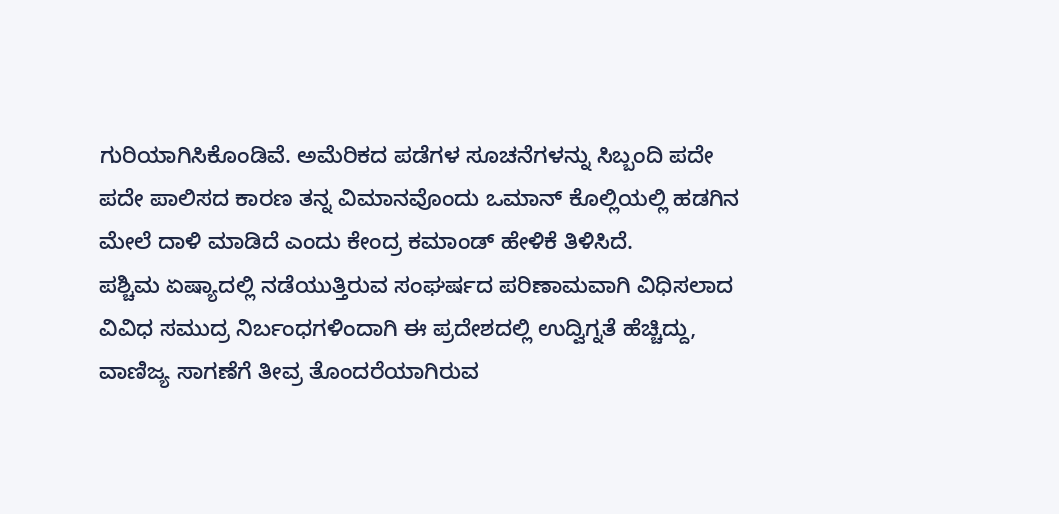ಗುರಿಯಾಗಿಸಿಕೊಂಡಿವೆ. ಅಮೆರಿಕದ ಪಡೆಗಳ ಸೂಚನೆಗಳನ್ನು ಸಿಬ್ಬಂದಿ ಪದೇ ಪದೇ ಪಾಲಿಸದ ಕಾರಣ ತನ್ನ ವಿಮಾನವೊಂದು ಒಮಾನ್ ಕೊಲ್ಲಿಯಲ್ಲಿ ಹಡಗಿನ ಮೇಲೆ ದಾಳಿ ಮಾಡಿದೆ ಎಂದು ಕೇಂದ್ರ ಕಮಾಂಡ್ ಹೇಳಿಕೆ ತಿಳಿಸಿದೆ.
ಪಶ್ಚಿಮ ಏಷ್ಯಾದಲ್ಲಿ ನಡೆಯುತ್ತಿರುವ ಸಂಘರ್ಷದ ಪರಿಣಾಮವಾಗಿ ವಿಧಿಸಲಾದ ವಿವಿಧ ಸಮುದ್ರ ನಿರ್ಬಂಧಗಳಿಂದಾಗಿ ಈ ಪ್ರದೇಶದಲ್ಲಿ ಉದ್ವಿಗ್ನತೆ ಹೆಚ್ಚಿದ್ದು, ವಾಣಿಜ್ಯ ಸಾಗಣೆಗೆ ತೀವ್ರ ತೊಂದರೆಯಾಗಿರುವ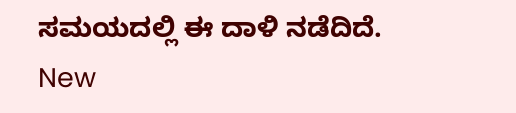ಸಮಯದಲ್ಲಿ ಈ ದಾಳಿ ನಡೆದಿದೆ.
New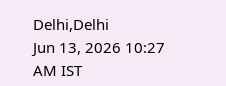Delhi,Delhi
Jun 13, 2026 10:27 AM IST